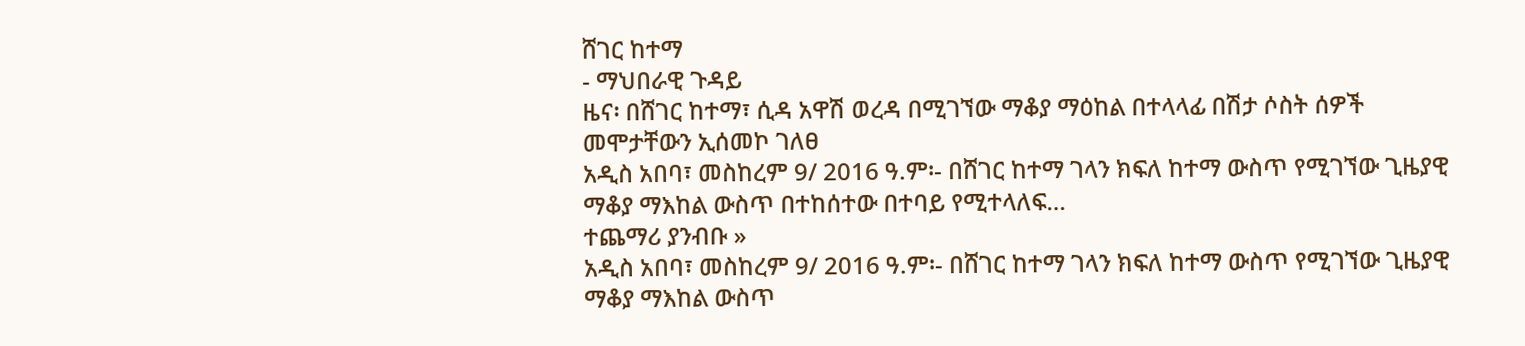ሸገር ከተማ
- ማህበራዊ ጉዳይ
ዜና፡ በሸገር ከተማ፣ ሲዳ አዋሽ ወረዳ በሚገኘው ማቆያ ማዕከል በተላላፊ በሽታ ሶስት ሰዎች መሞታቸውን ኢሰመኮ ገለፀ
አዲስ አበባ፣ መስከረም 9/ 2016 ዓ.ም፡- በሸገር ከተማ ገላን ክፍለ ከተማ ውስጥ የሚገኘው ጊዜያዊ ማቆያ ማእከል ውስጥ በተከሰተው በተባይ የሚተላለፍ…
ተጨማሪ ያንብቡ »
አዲስ አበባ፣ መስከረም 9/ 2016 ዓ.ም፡- በሸገር ከተማ ገላን ክፍለ ከተማ ውስጥ የሚገኘው ጊዜያዊ ማቆያ ማእከል ውስጥ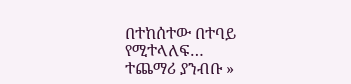በተከሰተው በተባይ የሚተላለፍ…
ተጨማሪ ያንብቡ »